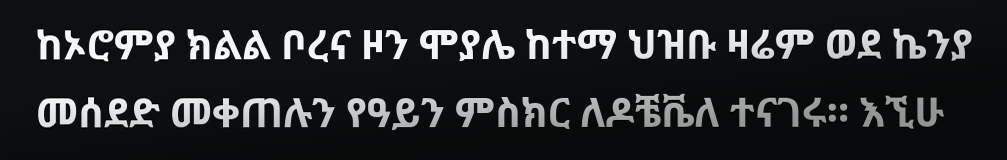ከኦሮምያ ክልል ቦረና ዞን ሞያሌ ከተማ ህዝቡ ዛሬም ወደ ኬንያ መሰደድ መቀጠሉን የዓይን ምስክር ለዶቼቬለ ተናገሩ። እኚሁ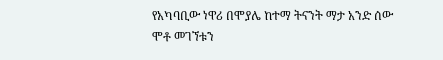የአካባቢው ነዋሪ በሞያሌ ከተማ ትናንት ማታ አንድ ሰው ሞቶ መገኘቱን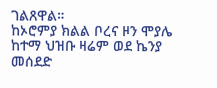ገልጸዋል።
ከኦሮምያ ክልል ቦረና ዞን ሞያሌ ከተማ ህዝቡ ዛሬም ወደ ኬንያ መሰደድ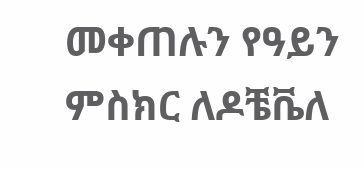መቀጠሉን የዓይን ምስክር ለዶቼቬለ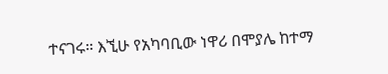ተናገሩ። እኚሁ የአካባቢው ነዋሪ በሞያሌ ከተማ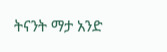ትናንት ማታ አንድ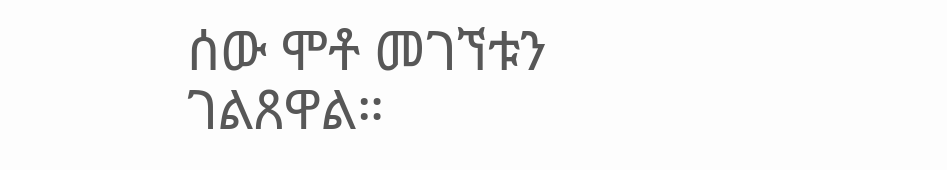ሰው ሞቶ መገኘቱን ገልጸዋል።